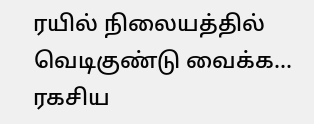ரயில் நிலையத்தில் வெடிகுண்டு வைக்க… ரகசிய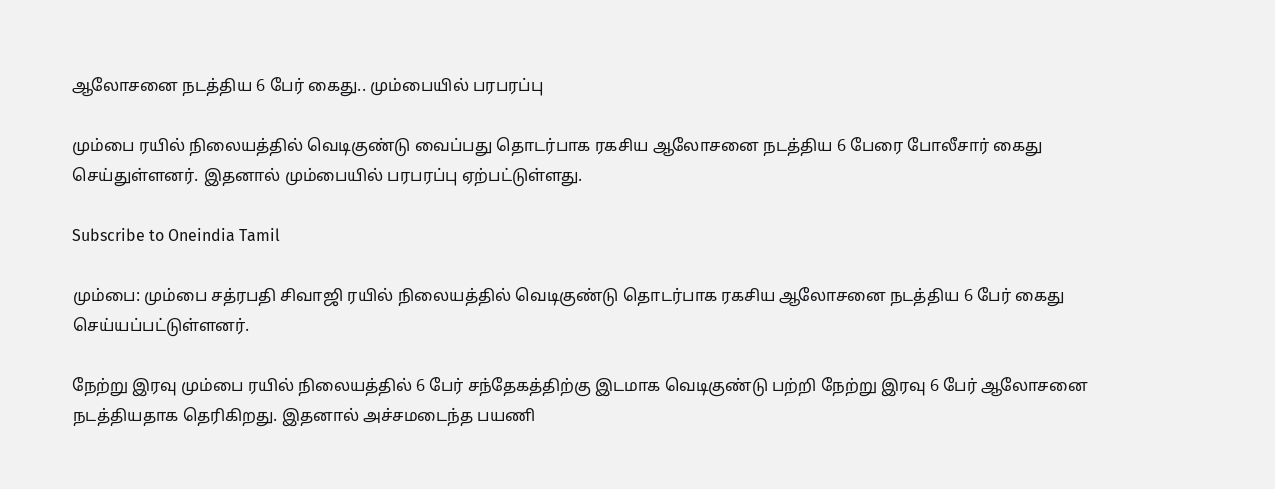ஆலோசனை நடத்திய 6 பேர் கைது.. மும்பையில் பரபரப்பு

மும்பை ரயில் நிலையத்தில் வெடிகுண்டு வைப்பது தொடர்பாக ரகசிய ஆலோசனை நடத்திய 6 பேரை போலீசார் கைது செய்துள்ளனர். இதனால் மும்பையில் பரபரப்பு ஏற்பட்டுள்ளது.

Subscribe to Oneindia Tamil

மும்பை: மும்பை சத்ரபதி சிவாஜி ரயில் நிலையத்தில் வெடிகுண்டு தொடர்பாக ரகசிய ஆலோசனை நடத்திய 6 பேர் கைது செய்யப்பட்டுள்ளனர்.

நேற்று இரவு மும்பை ரயில் நிலையத்தில் 6 பேர் சந்தேகத்திற்கு இடமாக வெடிகுண்டு பற்றி நேற்று இரவு 6 பேர் ஆலோசனை நடத்தியதாக தெரிகிறது. இதனால் அச்சமடைந்த பயணி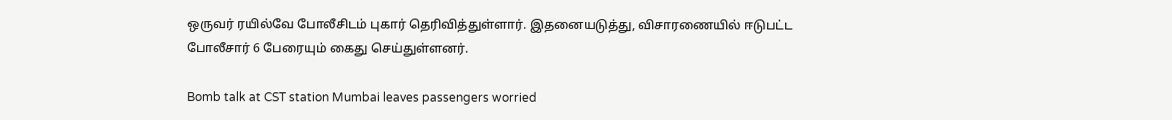ஒருவர் ரயில்வே போலீசிடம் புகார் தெரிவித்துள்ளார். இதனையடுத்து, விசாரணையில் ஈடுபட்ட போலீசார் 6 பேரையும் கைது செய்துள்ளனர்.

Bomb talk at CST station Mumbai leaves passengers worried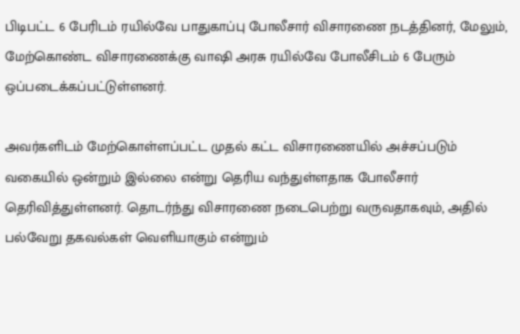பிடிபட்ட 6 பேரிடம் ரயில்வே பாதுகாப்பு போலீசார் விசாரணை நடத்தினர், மேலும், மேற்கொண்ட விசாரணைக்கு வாஷி அரசு ரயில்வே போலீசிடம் 6 பேரும் ஒப்படைக்கப்பட்டுள்ளனர்.

அவர்களிடம் மேற்கொள்ளப்பட்ட முதல் கட்ட விசாரணையில் அச்சப்படும் வகையில் ஒன்றும் இல்லை என்று தெரிய வந்துள்ளதாக போலீசார் தெரிவித்துள்ளனர். தொடர்ந்து விசாரணை நடைபெற்று வருவதாகவும், அதில் பல்வேறு தகவல்கள் வெளியாகும் என்றும்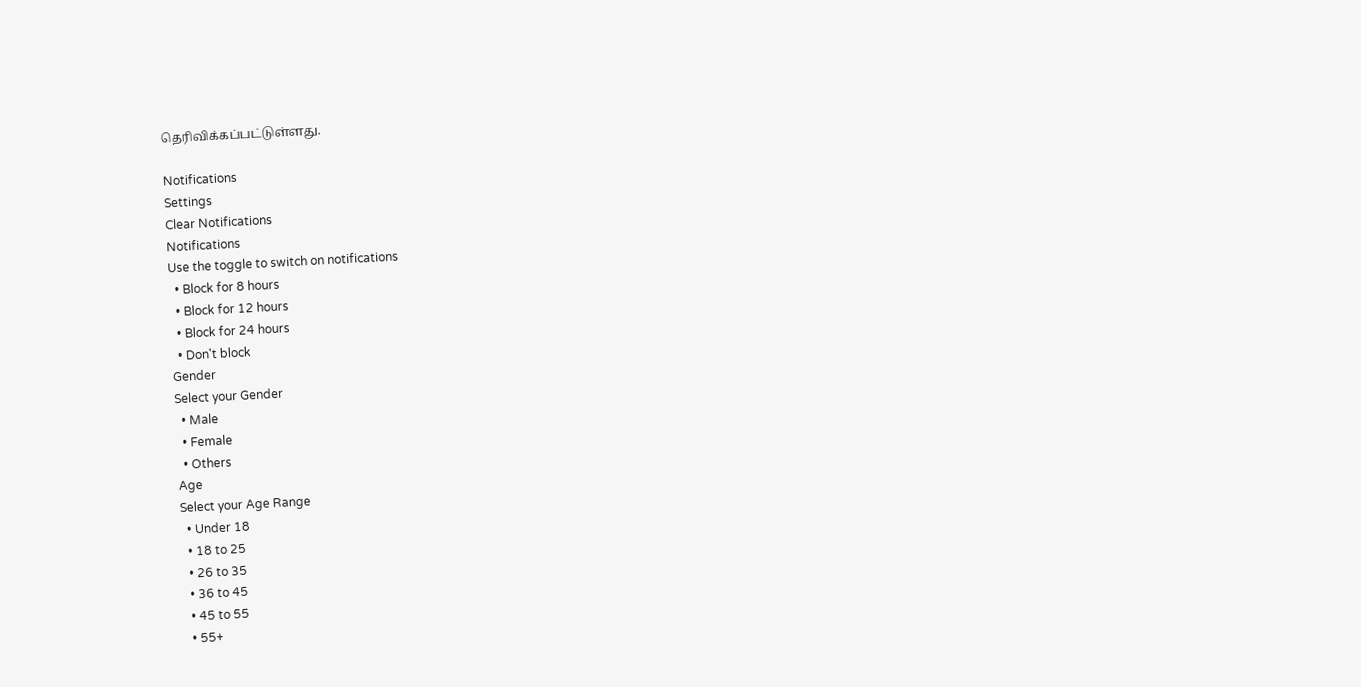தெரிவிக்கப்பட்டுள்ளது.

Notifications
Settings
Clear Notifications
Notifications
Use the toggle to switch on notifications
  • Block for 8 hours
  • Block for 12 hours
  • Block for 24 hours
  • Don't block
Gender
Select your Gender
  • Male
  • Female
  • Others
Age
Select your Age Range
  • Under 18
  • 18 to 25
  • 26 to 35
  • 36 to 45
  • 45 to 55
  • 55+